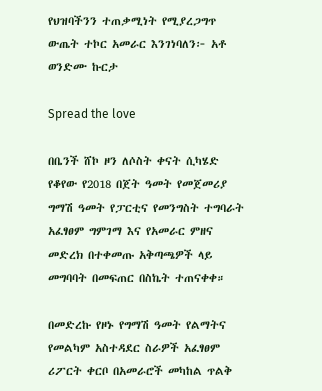የህዝባችንን ተጠቃሚነት የሚያረጋግጥ ውጤት ተኮር አመራር እንገነባለን፦ አቶ ወንድሙ ኩርታ

Spread the love

በቤንች ሸኮ ዞን ለሶስት ቀናት ሲካሄድ የቆየው የ2018 በጀት ዓመት የመጀመሪያ ግማሽ ዓመት የፓርቲና የመንግስት ተግባራት አፈፃፀም ግምገማ እና የአመራር ምዘና መድረክ በተቀመጡ አቅጣጫዎች ላይ መግባባት በመፍጠር በስኬት ተጠናቀቀ።

በመድረኩ የዞኑ የግማሽ ዓመት የልማትና የመልካም አስተዳደር ስራዎች አፈፃፀም ሪፖርት ቀርቦ በአመራሮች መካከል ጥልቅ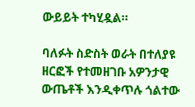ውይይት ተካሂዷል።

ባለፉት ስድስት ወራት በተለያዩ ዘርፎች የተመዘገቡ አዎንታዊ ውጤቶች እንዲቀጥሉ ጎልተው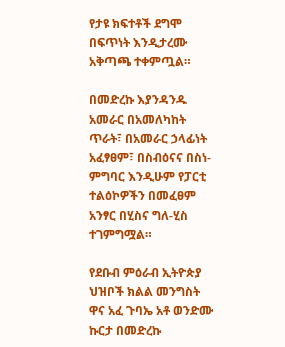የታዩ ክፍተቶች ደግሞ በፍጥነት እንዲታረሙ አቅጣጫ ተቀምጧል።

በመድረኩ እያንዳንዱ አመራር በአመለካከት ጥራት፣ በአመራር ኃላፊነት አፈፃፀም፣ በስብዕናና በስነ-ምግባር እንዲሁም የፓርቲ ተልዕኮዎችን በመፈፀም አንፃር በሂስና ግለ-ሂስ ተገምግሟል።

የደቡብ ምዕራብ ኢትዮጵያ ህዝቦች ክልል መንግስት ዋና አፈ ጉባኤ አቶ ወንድሙ ኩርታ በመድረኩ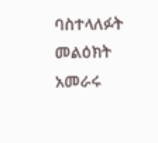ባስተላለፉት መልዕክት አመራሩ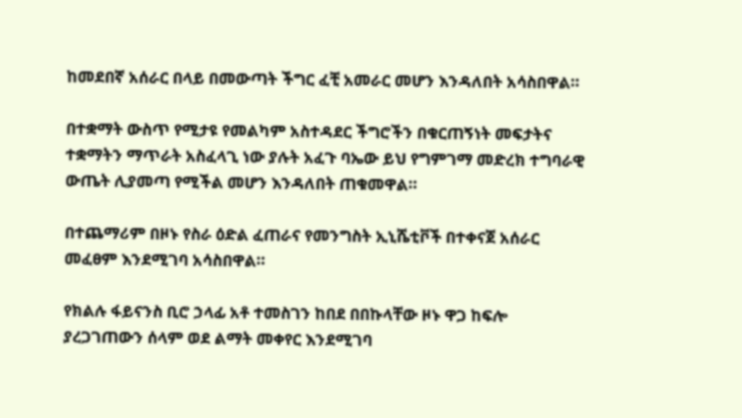ከመደበኛ አሰራር በላይ በመውጣት ችግር ፈቺ አመራር መሆን እንዳለበት አሳስበዋል።

በተቋማት ውስጥ የሚታዩ የመልካም አስተዳደር ችግሮችን በቁርጠኝነት መፍታትና ተቋማትን ማጥራት አስፈላጊ ነው ያሉት አፈጉ ባኤው ይህ የግምገማ መድረክ ተግባራዊ ውጤት ሊያመጣ የሚችል መሆን እንዳለበት ጠቁመዋል።

በተጨማሪም በዞኑ የስራ ዕድል ፈጠራና የመንግስት ኢኒሼቲቮች በተቀናጀ አሰራር መፈፀም እንደሚገባ አሳስበዋል።

የክልሉ ፋይናንስ ቢሮ ኃላፊ አቶ ተመስገን ከበደ በበኩላቸው ዞኑ ዋጋ ከፍሎ ያረጋገጠውን ሰላም ወደ ልማት መቀየር እንደሚገባ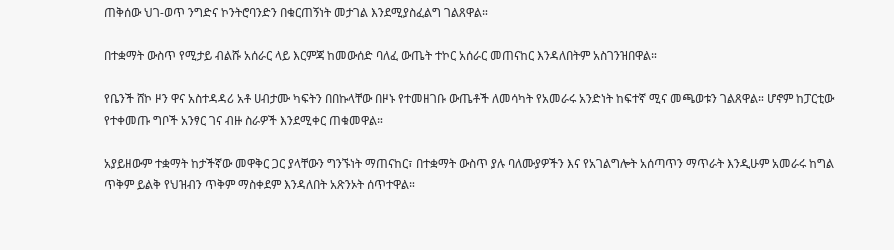ጠቅሰው ህገ-ወጥ ንግድና ኮንትሮባንድን በቁርጠኝነት መታገል እንደሚያስፈልግ ገልጸዋል።

በተቋማት ውስጥ የሚታይ ብልሹ አሰራር ላይ እርምጃ ከመውሰድ ባለፈ ውጤት ተኮር አሰራር መጠናከር እንዳለበትም አስገንዝበዋል።

የቤንች ሸኮ ዞን ዋና አስተዳዳሪ አቶ ሀብታሙ ካፍትን በበኩላቸው በዞኑ የተመዘገቡ ውጤቶች ለመሳካት የአመራሩ አንድነት ከፍተኛ ሚና መጫወቱን ገልጸዋል። ሆኖም ከፓርቲው የተቀመጡ ግቦች አንፃር ገና ብዙ ስራዎች እንደሚቀር ጠቁመዋል።

አያይዘውም ተቋማት ከታችኛው መዋቅር ጋር ያላቸውን ግንኙነት ማጠናከር፣ በተቋማት ውስጥ ያሉ ባለሙያዎችን እና የአገልግሎት አሰጣጥን ማጥራት እንዲሁም አመራሩ ከግል ጥቅም ይልቅ የህዝብን ጥቅም ማስቀደም እንዳለበት አጽንኦት ሰጥተዋል።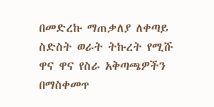በመድረኩ ማጠቃለያ ለቀጣይ ስድስት ወራት ትኩረት የሚሹ ዋና ዋና የስራ አቅጣጫዎችን በማስቀመጥ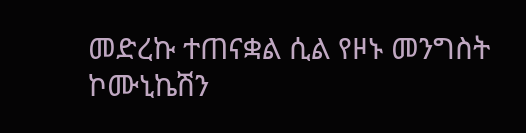መድረኩ ተጠናቋል ሲል የዞኑ መንግስት ኮሙኒኬሽን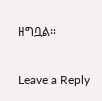ዘግቧል።

Leave a Reply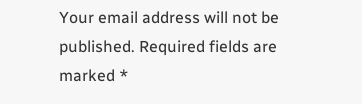Your email address will not be published. Required fields are marked *